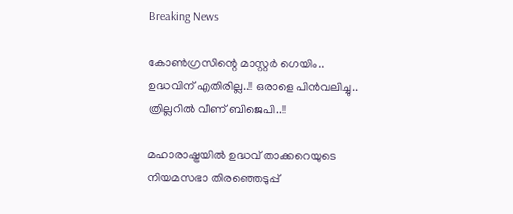Breaking News

കോണ്‍ഗ്രസിന്റെ മാസ്റ്റര്‍ ഗെയിം.. ഉദ്ധവിന് എതിരില്ല..!! ഒരാളെ പിന്‍വലിച്ചു.. ത്രില്ലറില്‍ വീണ് ബിജെപി..!!

മഹാരാഷ്ട്രയില്‍ ഉദ്ധവ് താക്കറെയുടെ നിയമസഭാ തിരഞ്ഞെടുപ്പ്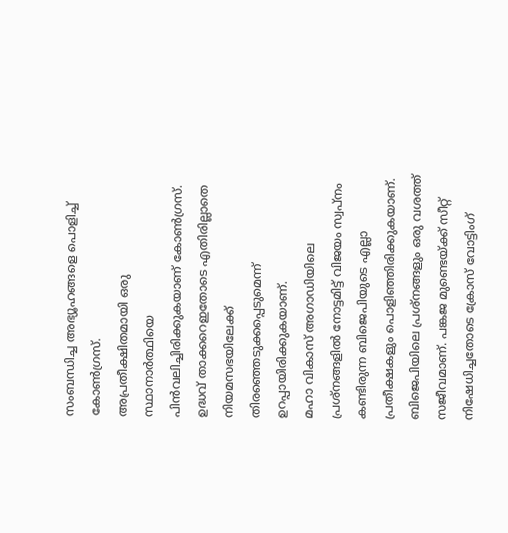സംബന്ധിച്ച അഭ്യൂഹങ്ങളെ പൊളിച്ച് കോണ്‍ഗ്രസ്.
അപ്രതീക്ഷിതമായി ഒരു സ്ഥാനാര്‍ത്ഥിയെ പിന്‍വലിച്ചിരിക്കുകയാണ് കോണ്‍ഗ്രസ്.
ഉദ്ധവ് താക്കറെഇതോടെ എതിരില്ലാതെ നിയമസഭയിലേക്ക് തിരഞ്ഞെടുക്കപ്പെടുമെന്ന് ഉറപ്പായിരിക്കുകയാണ്.
മഹാ വികാസ് അഗാഡിയിലെ പ്രശ്‌നങ്ങളില്‍ നോട്ടമിട്ട് വിജയം സ്വപ്‌നം കണ്ടിരുന്ന ബിജെപിയുടെ എല്ലാ പ്രതീക്ഷകളും പൊളിഞ്ഞിരിക്കുകയാണ്.
ബിജെപിയിലെ പ്രശ്‌നങ്ങളും ഒരു വശത്ത് സജീവമാണ്. പങ്കജ മുണ്ടെയ്ക്ക് സീറ്റ് നിഷേധിച്ചതോടെ ക്രോസ് വോട്ടിംഗ്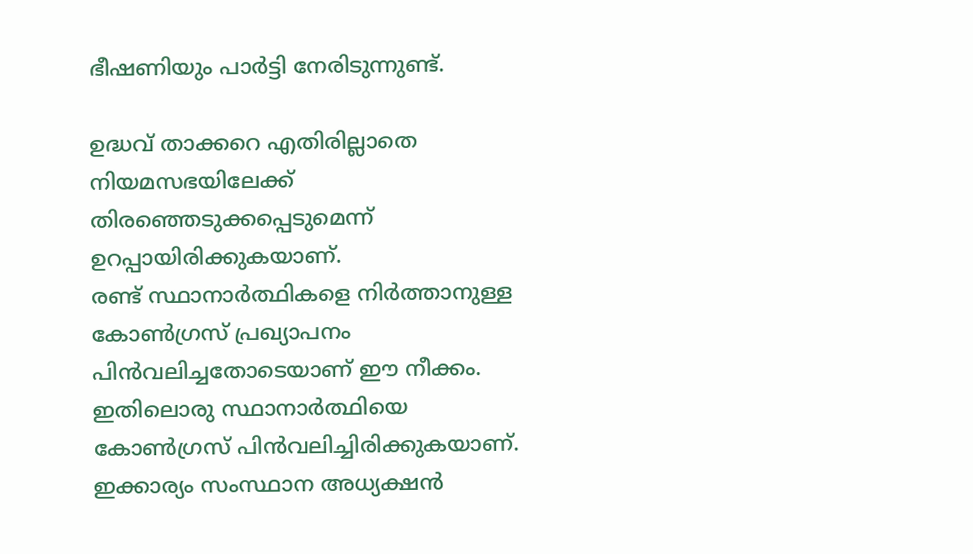ഭീഷണിയും പാര്‍ട്ടി നേരിടുന്നുണ്ട്.

ഉദ്ധവ് താക്കറെ എതിരില്ലാതെ നിയമസഭയിലേക്ക് തിരഞ്ഞെടുക്കപ്പെടുമെന്ന് ഉറപ്പായിരിക്കുകയാണ്.
രണ്ട് സ്ഥാനാര്‍ത്ഥികളെ നിര്‍ത്താനുള്ള കോണ്‍ഗ്രസ് പ്രഖ്യാപനം പിന്‍വലിച്ചതോടെയാണ് ഈ നീക്കം. ഇതിലൊരു സ്ഥാനാര്‍ത്ഥിയെ കോണ്‍ഗ്രസ് പിന്‍വലിച്ചിരിക്കുകയാണ്.
ഇക്കാര്യം സംസ്ഥാന അധ്യക്ഷന്‍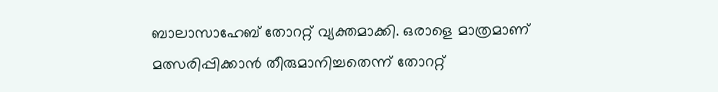ബാലാസാഹേബ് തോററ്റ് വ്യക്തമാക്കി. ഒരാളെ മാത്രമാണ് മത്സരിപ്പിക്കാന്‍ തീരുമാനിച്ചതെന്ന് തോററ്റ്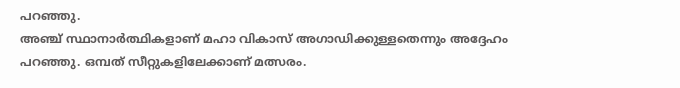പറഞ്ഞു.
അഞ്ച് സ്ഥാനാര്‍ത്ഥികളാണ് മഹാ വികാസ് അഗാഡിക്കുള്ളതെന്നും അദ്ദേഹം പറഞ്ഞു. ഒമ്പത് സീറ്റുകളിലേക്കാണ് മത്സരം.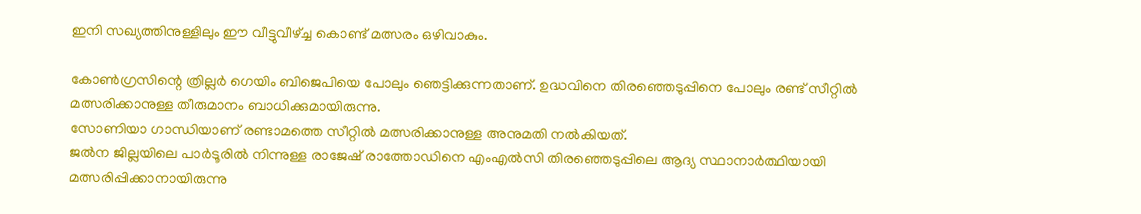ഇനി സഖ്യത്തിനുള്ളിലും ഈ വീട്ടുവീഴ്ച്ച കൊണ്ട് മത്സരം ഒഴിവാകും.

കോണ്‍ഗ്രസിന്റെ ത്രില്ലര്‍ ഗെയിം ബിജെപിയെ പോലും ഞെട്ടിക്കുന്നതാണ്. ഉദ്ധവിനെ തിരഞ്ഞെടുപ്പിനെ പോലും രണ്ട് സീറ്റില്‍ മത്സരിക്കാനുള്ള തീരുമാനം ബാധിക്കുമായിരുന്നു.
സോണിയാ ഗാന്ധിയാണ് രണ്ടാമത്തെ സീറ്റില്‍ മത്സരിക്കാനുള്ള അനുമതി നല്‍കിയത്.
ജല്‍ന ജില്ലയിലെ പാര്‍ടൂരില്‍ നിന്നുള്ള രാജേഷ് രാത്തോഡിനെ എംഎല്‍സി തിരഞ്ഞെടുപ്പിലെ ആദ്യ സ്ഥാനാര്‍ത്ഥിയായി മത്സരിപ്പിക്കാനായിരുന്നു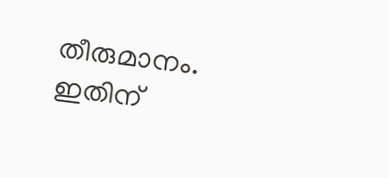തീരുമാനം.
ഇതിന്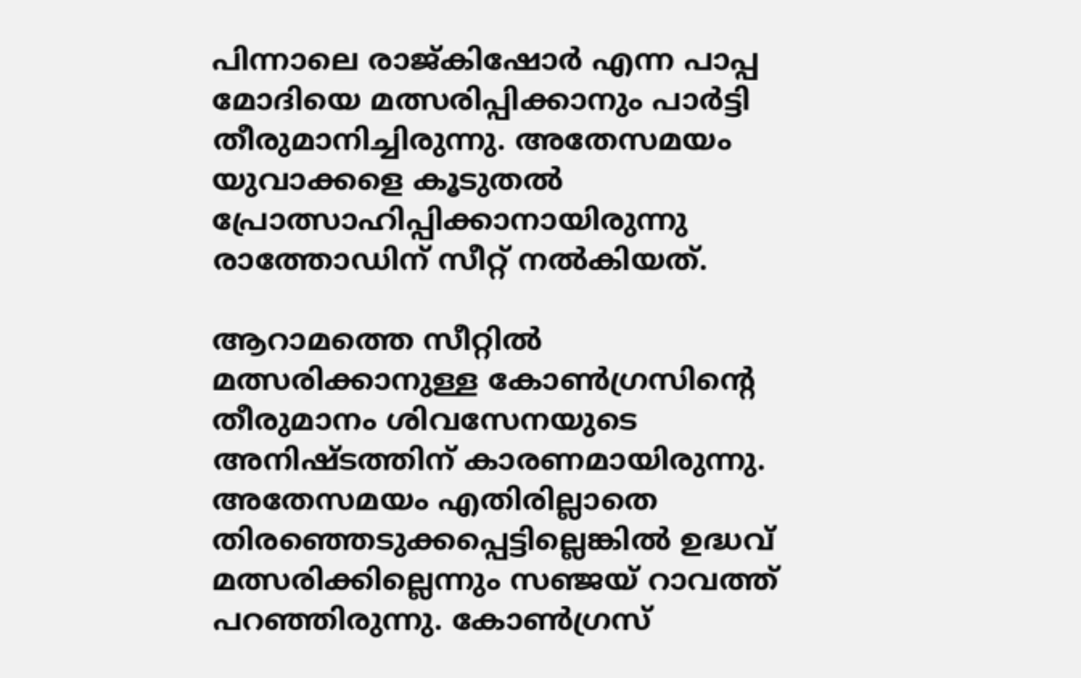പിന്നാലെ രാജ്കിഷോര്‍ എന്ന പാപ്പ മോദിയെ മത്സരിപ്പിക്കാനും പാര്‍ട്ടി തീരുമാനിച്ചിരുന്നു. അതേസമയം യുവാക്കളെ കൂടുതല്‍ പ്രോത്സാഹിപ്പിക്കാനായിരുന്നു രാത്തോഡിന് സീറ്റ് നല്‍കിയത്.

ആറാമത്തെ സീറ്റില്‍ മത്സരിക്കാനുള്ള കോണ്‍ഗ്രസിന്റെ തീരുമാനം ശിവസേനയുടെ അനിഷ്ടത്തിന് കാരണമായിരുന്നു. അതേസമയം എതിരില്ലാതെ
തിരഞ്ഞെടുക്കപ്പെട്ടില്ലെങ്കില്‍ ഉദ്ധവ് മത്സരിക്കില്ലെന്നും സഞ്ജയ് റാവത്ത് പറഞ്ഞിരുന്നു. കോണ്‍ഗ്രസ്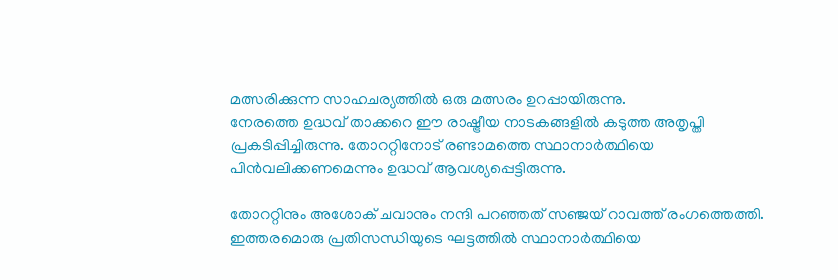മത്സരിക്കുന്ന സാഹചര്യത്തില്‍ ഒരു മത്സരം ഉറപ്പായിരുന്നു.
നേരത്തെ ഉദ്ധവ് താക്കറെ ഈ രാഷ്ട്രീയ നാടകങ്ങളില്‍ കടുത്ത അതൃപ്തി പ്രകടിപ്പിച്ചിരുന്നു. തോററ്റിനോട് രണ്ടാമത്തെ സ്ഥാനാര്‍ത്ഥിയെ പിന്‍വലിക്കണമെന്നും ഉദ്ധവ് ആവശ്യപ്പെട്ടിരുന്നു.

തോററ്റിനും അശോക് ചവാനും നന്ദി പറഞ്ഞത് സഞ്ജയ് റാവത്ത് രംഗത്തെത്തി. ഇത്തരമൊരു പ്രതിസന്ധിയുടെ ഘട്ടത്തില്‍ സ്ഥാനാര്‍ത്ഥിയെ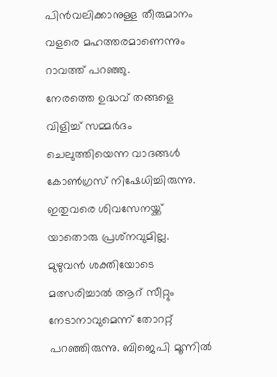പിന്‍വലിക്കാനുള്ള തീരുമാനം വളരെ മഹത്തരമാണെന്നും റാവത്ത് പറഞ്ഞു.
നേരത്തെ ഉദ്ധവ് തങ്ങളെ വിളിച്ച് സമ്മര്‍ദം ചെലുത്തിയെന്ന വാദങ്ങള്‍ കോണ്‍ഗ്രസ് നിഷേധിച്ചിരുന്നു. ഇതുവരെ ശിവസേനയ്ക്ക് യാതൊരു പ്രശ്‌നവുമില്ല.
മുഴുവന്‍ ശക്തിയോടെ മത്സരിച്ചാല്‍ ആറ് സീറ്റും നേടാനാവുമെന്ന് തോററ്റ് പറഞ്ഞിരുന്നു. ബിജെപി മൂന്നില്‍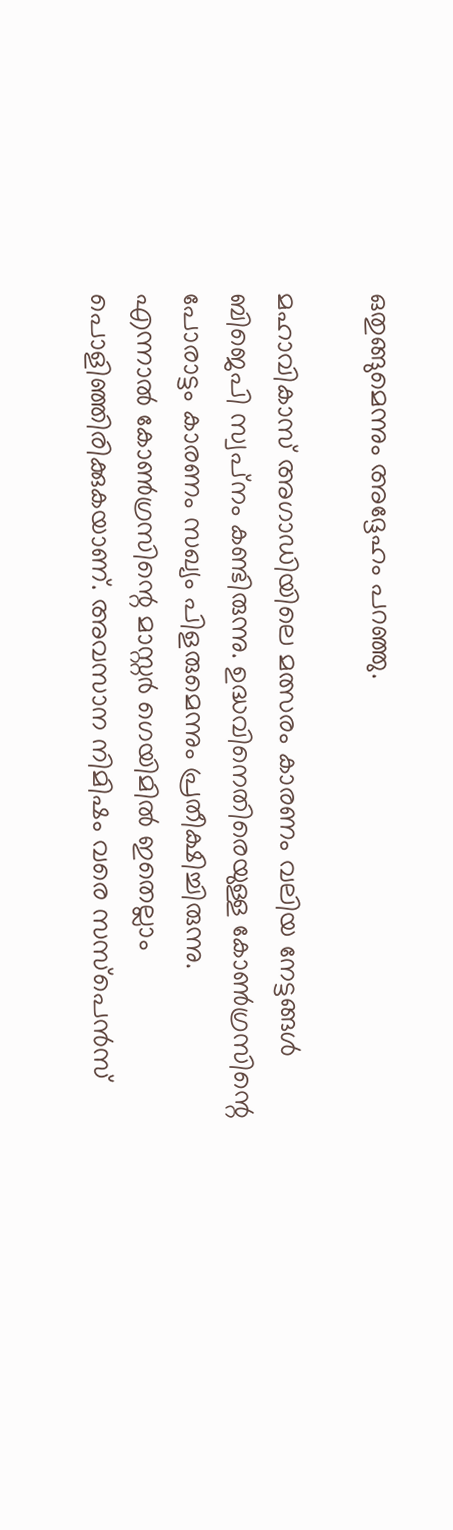ഒതുങ്ങുമെന്നും അദ്ദേഹം പറഞ്ഞു.

മഹാവികാസ് അഗാഡിയിലെ മത്സരം കാരണം വലിയ നേട്ടങ്ങള്‍ ബിജെപി സ്വപ്‌നം കണ്ടിരുന്നു. ഉദ്ധവിനെതിരെയുള്ള കോണ്‍ഗ്രസിന്റെ പോരാട്ടം കാരണം സഖ്യം പിളരുമെന്നും പ്രതീക്ഷിച്ചിരുന്നു.
എന്നാല്‍ കോണ്‍ഗ്രസിന്റെ മാസ്റ്റര്‍ ഗെയിമില്‍ ഇതെല്ലാം പൊളിഞ്ഞിരിക്കുകയാണ്. അവസാന നിമിഷം വരെ സസ്‌പെന്‍സ്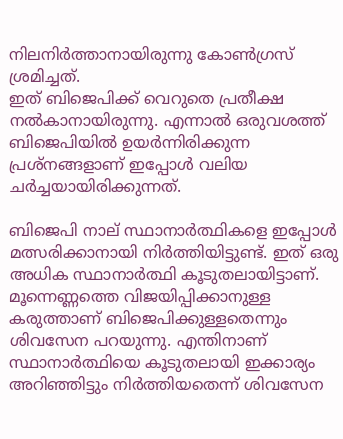നിലനിര്‍ത്താനായിരുന്നു കോണ്‍ഗ്രസ് ശ്രമിച്ചത്.
ഇത് ബിജെപിക്ക് വെറുതെ പ്രതീക്ഷ നല്‍കാനായിരുന്നു. എന്നാല്‍ ഒരുവശത്ത് ബിജെപിയില്‍ ഉയര്‍ന്നിരിക്കുന്ന പ്രശ്‌നങ്ങളാണ് ഇപ്പോള്‍ വലിയ ചര്‍ച്ചയായിരിക്കുന്നത്.

ബിജെപി നാല് സ്ഥാനാര്‍ത്ഥികളെ ഇപ്പോള്‍ മത്സരിക്കാനായി നിര്‍ത്തിയിട്ടുണ്ട്. ഇത് ഒരു അധിക സ്ഥാനാര്‍ത്ഥി കൂടുതലായിട്ടാണ്.
മൂന്നെണ്ണത്തെ വിജയിപ്പിക്കാനുള്ള കരുത്താണ് ബിജെപിക്കുള്ളതെന്നും ശിവസേന പറയുന്നു. എന്തിനാണ് സ്ഥാനാര്‍ത്ഥിയെ കൂടുതലായി ഇക്കാര്യം അറിഞ്ഞിട്ടും നിര്‍ത്തിയതെന്ന് ശിവസേന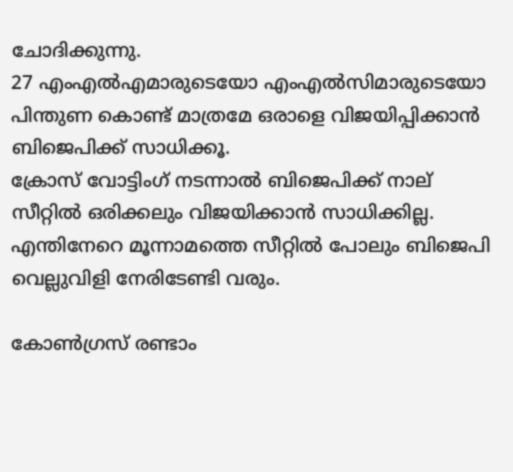ചോദിക്കുന്നു.
27 എംഎല്‍എമാരുടെയോ എംഎല്‍സിമാരുടെയോ പിന്തുണ കൊണ്ട് മാത്രമേ ഒരാളെ വിജയിപ്പിക്കാന്‍ ബിജെപിക്ക് സാധിക്കൂ.
ക്രോസ് വോട്ടിംഗ് നടന്നാല്‍ ബിജെപിക്ക് നാല് സീറ്റില്‍ ഒരിക്കലും വിജയിക്കാന്‍ സാധിക്കില്ല. എന്തിനേറെ മൂന്നാമത്തെ സീറ്റില്‍ പോലും ബിജെപി വെല്ലുവിളി നേരിടേണ്ടി വരും.

കോണ്‍ഗ്രസ് രണ്ടാം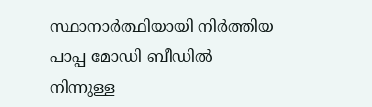സ്ഥാനാര്‍ത്ഥിയായി നിര്‍ത്തിയ പാപ്പ മോഡി ബീഡില്‍ നിന്നുള്ള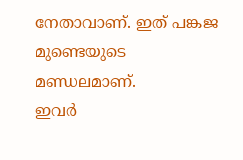നേതാവാണ്. ഇത് പങ്കജ മുണ്ടെയുടെ മണ്ഡലമാണ്.
ഇവര്‍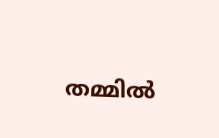തമ്മില്‍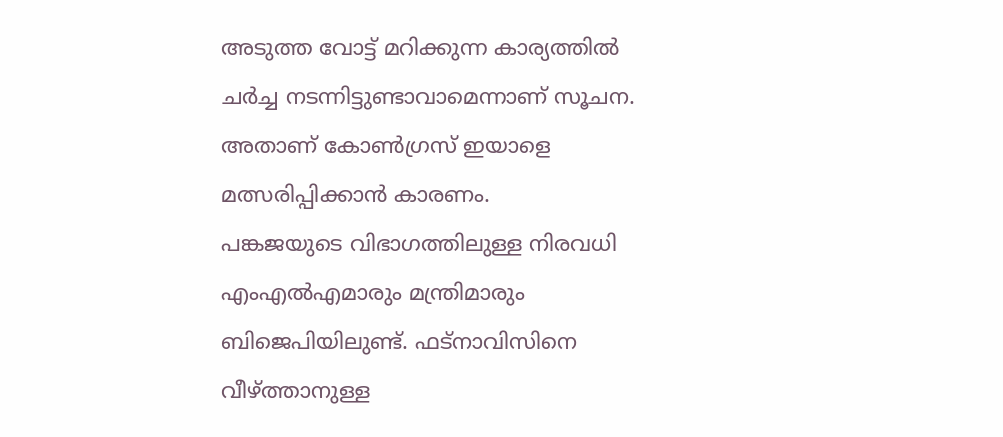അടുത്ത വോട്ട് മറിക്കുന്ന കാര്യത്തില്‍ ചര്‍ച്ച നടന്നിട്ടുണ്ടാവാമെന്നാണ് സൂചന. അതാണ് കോണ്‍ഗ്രസ് ഇയാളെ മത്സരിപ്പിക്കാന്‍ കാരണം.
പങ്കജയുടെ വിഭാഗത്തിലുള്ള നിരവധി എംഎല്‍എമാരും മന്ത്രിമാരും ബിജെപിയിലുണ്ട്. ഫട്‌നാവിസിനെ വീഴ്ത്താനുള്ള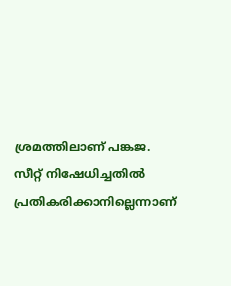ശ്രമത്തിലാണ് പങ്കജ.
സീറ്റ് നിഷേധിച്ചതില്‍ പ്രതികരിക്കാനില്ലെന്നാണ്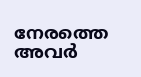നേരത്തെ അവര്‍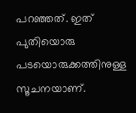പറഞ്ഞത്. ഇത് പുതിയൊരു പടയൊരുക്കത്തിനുള്ള സൂചനയാണ്.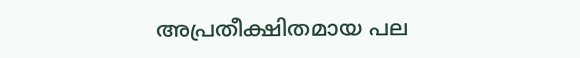അപ്രതീക്ഷിതമായ പല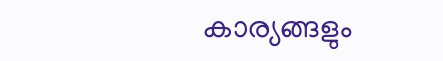കാര്യങ്ങളും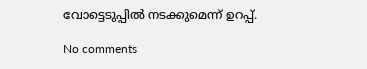വോട്ടെടുപ്പില്‍ നടക്കുമെന്ന് ഉറപ്പ്.

No comments